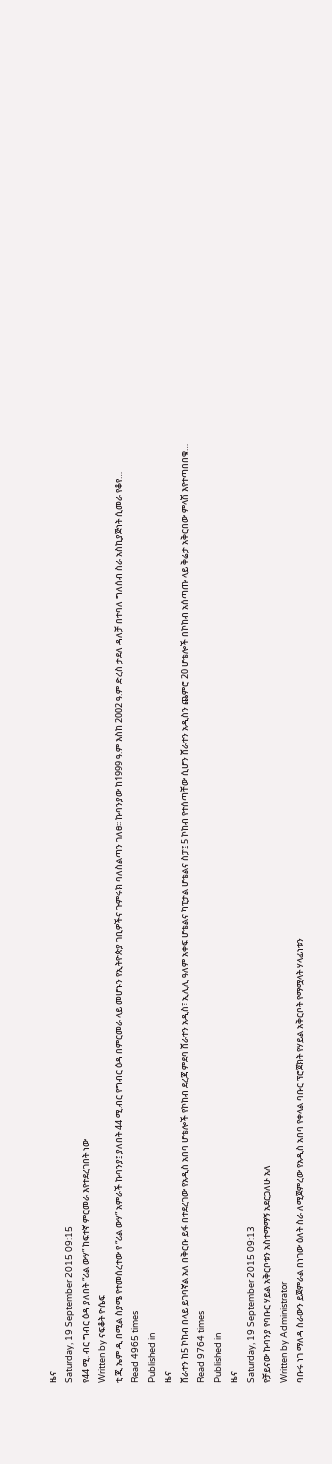ዜና
Saturday, 19 September 2015 09:15
የ44 ሚ. ብር ግብር ዕዳ ያለበት “ሪል ውሃ” ከፍተኛ ምርመራ እየተደረገበት ነው
Written by ናፍቆት ዮሴፍ
ቲ ጂ ኤም ዲ በሚል ስያሜ የተመሰረተው የ “ሪል ውሃ” አምራች ኩባንያ፤ ያለበት 44 ሚ.ብር የግብር ዕዳ በምርመራ ላይ መሆኑን የኢትዮጵያ ገቢዎችና ጉምሩክ ባለስልጣን ገለፀ፡፡ ኩባንያው ከ1999 ዓ.ም እስከ 2002 ዓ.ም ድረስ ታደለ ዳለቻ በተባለ ግለሰብ ስራ አስኪያጅነት ሲመራ የቆየ…
Read 4965 times
Published in
ዜና
ሸራተን ከ5 ኮከብ በላይ ይገባኛል አለ በቅርቡ ይፋ በተደረገው የአዲስ አበባ ሆቴሎች የኮከብ ደረጃ ምደባ ሸራተን አዲስ፣ ኢሊሊ ዓለም አቀፍ ሆቴልና ካፒታል ሆቴልና ስፓ፤ 5 ኮከብ የተሰጣቸው ሲሆን ሸራተን አዲስን ጨምሮ 20 ሆቴሎች በኮከብ አሰጣጡ ላይ ቅሬታ አቅርበው ምላሽ እየተጣበበቁ…
Read 9764 times
Published in
ዜና
Saturday, 19 September 2015 09:13
የቻይናው ኩባንያ የባቡር ሃይል አቅርቦቱን አስተማማኝ አደርጋለሁ አለ
Written by Administrator
ባቡሩ ነገ ማለዳ ስራውን ይጀምራል በነገው ዕለት ስራ ለሚጀምረው የአዲስ አበባ የቀላል ባቡር ፕሮጀክት የሃይል አቅርቦት የማሟላት ሃላፊነቱን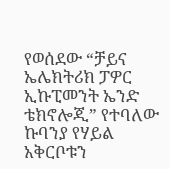የወሰደው “ቻይና ኤሌክትሪክ ፓዎር ኢኩፒመንት ኤንድ ቴክኖሎጂ” የተባለው ኩባንያ የሃይል አቅርቦቱን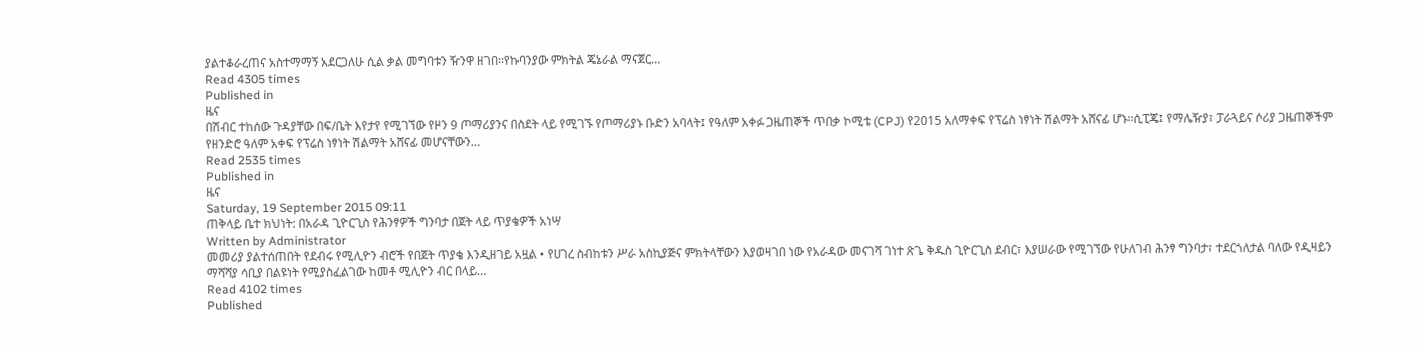ያልተቆራረጠና አስተማማኝ አደርጋለሁ ሲል ቃል መግባቱን ዥንዋ ዘገበ፡፡የኩባንያው ምክትል ጄኔራል ማናጀር…
Read 4305 times
Published in
ዜና
በሽብር ተከሰው ጉዳያቸው በፍ/ቤት እየታየ የሚገኘው የዞን 9 ጦማሪያንና በስደት ላይ የሚገኙ የጦማሪያኑ ቡድን አባላት፤ የዓለም አቀፉ ጋዜጠኞች ጥበቃ ኮሚቴ (CPJ) የ2015 አለማቀፍ የፕሬስ ነፃነት ሽልማት አሸናፊ ሆኑ፡፡ሲፒጄ፤ የማሌዥያ፣ ፓራጓይና ሶሪያ ጋዜጠኞችም የዘንድሮ ዓለም አቀፍ የፕሬስ ነፃነት ሽልማት አሸናፊ መሆናቸውን…
Read 2535 times
Published in
ዜና
Saturday, 19 September 2015 09:11
ጠቅላይ ቤተ ክህነት: በአራዳ ጊዮርጊስ የሕንፃዎች ግንባታ በጀት ላይ ጥያቄዎች አነሣ
Written by Administrator
መመሪያ ያልተሰጠበት የደብሩ የሚሊዮን ብሮች የበጀት ጥያቄ እንዲዘገይ አዟል • የሀገረ ስብከቱን ሥራ አስኪያጅና ምክትላቸውን እያወዛገበ ነው የአራዳው መናገሻ ገነተ ጽጌ ቅዱስ ጊዮርጊስ ደብር፣ እያሠራው የሚገኘው የሁለገብ ሕንፃ ግንባታ፣ ተደርጎለታል ባለው የዲዛይን ማሻሻያ ሳቢያ በልዩነት የሚያስፈልገው ከመቶ ሚሊዮን ብር በላይ…
Read 4102 times
Published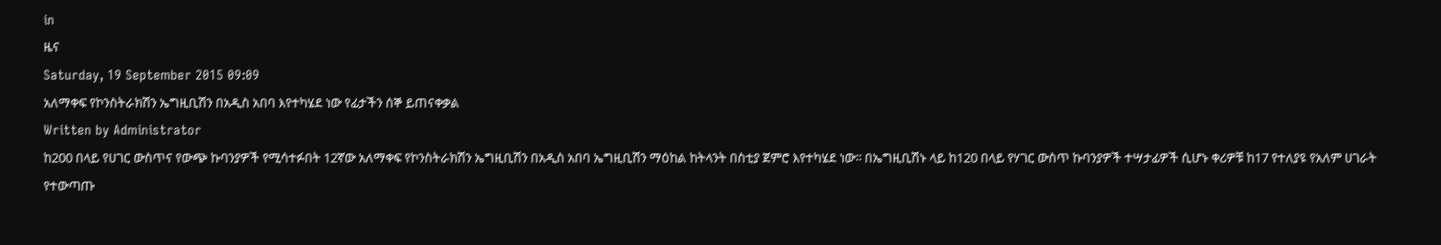in
ዜና
Saturday, 19 September 2015 09:09
አለማቀፍ የኮንስትራክሽን ኤግዚቢሽን በአዲስ አበባ እየተካሄደ ነው የፊታችን ሰኞ ይጠናቀቃል
Written by Administrator
ከ200 በላይ የሀገር ውስጥና የውጭ ኩባንያዎች የሚሳተፉበት 12ኛው አለማቀፍ የኮንስትራክሽን ኤግዚቢሽን በአዲስ አበባ ኤግዚቢሽን ማዕከል ከትላንት በስቲያ ጀምሮ እየተካሄደ ነው፡፡ በኤግዚቢሽኑ ላይ ከ120 በላይ የሃገር ውስጥ ኩባንያዎች ተሣታፊዎች ሲሆኑ ቀሪዎቹ ከ17 የተለያዩ የአለም ሀገራት የተውጣጡ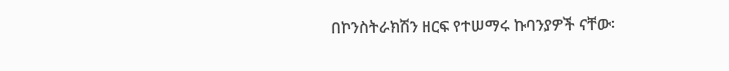በኮንስትራክሽን ዘርፍ የተሠማሩ ኩባንያዎች ናቸው፡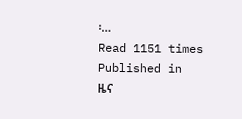፡…
Read 1151 times
Published in
ዜና